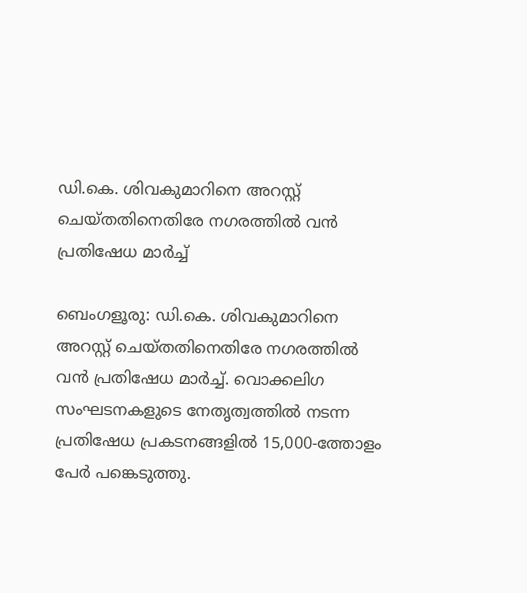ഡി.കെ. ശിവകുമാറിനെ അറസ്റ്റ് ചെയ്തതിനെതിരേ നഗരത്തിൽ വൻ പ്രതിഷേധ മാർച്ച്

ബെംഗളൂരു: ഡി.കെ. ശിവകുമാറിനെ അറസ്റ്റ് ചെയ്തതിനെതിരേ നഗരത്തിൽ വൻ പ്രതിഷേധ മാർച്ച്. വൊക്കലിഗ സംഘടനകളുടെ നേതൃത്വത്തിൽ നടന്ന പ്രതിഷേധ പ്രകടനങ്ങളിൽ 15,000-ത്തോളം പേർ പങ്കെടുത്തു.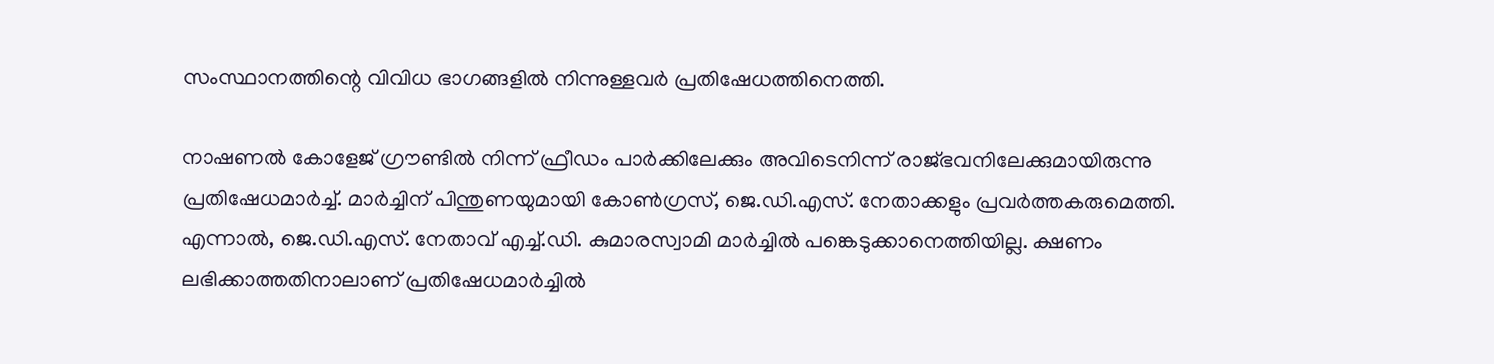സംസ്ഥാനത്തിന്റെ വിവിധ ഭാഗങ്ങളിൽ നിന്നുള്ളവർ പ്രതിഷേധത്തിനെത്തി.

നാഷണൽ കോളേജ് ഗ്രൗണ്ടിൽ നിന്ന് ഫ്രീഡം പാർക്കിലേക്കും അവിടെനിന്ന് രാജ്ഭവനിലേക്കുമായിരുന്നു പ്രതിഷേധമാർച്ച്. മാർച്ചിന് പിന്തുണയുമായി കോൺഗ്രസ്, ജെ.ഡി.എസ്. നേതാക്കളും പ്രവർത്തകരുമെത്തി. എന്നാൽ, ജെ.ഡി.എസ്. നേതാവ് എച്ച്.ഡി. കുമാരസ്വാമി മാർച്ചിൽ പങ്കെടുക്കാനെത്തിയില്ല. ക്ഷണം ലഭിക്കാത്തതിനാലാണ് പ്രതിഷേധമാർച്ചിൽ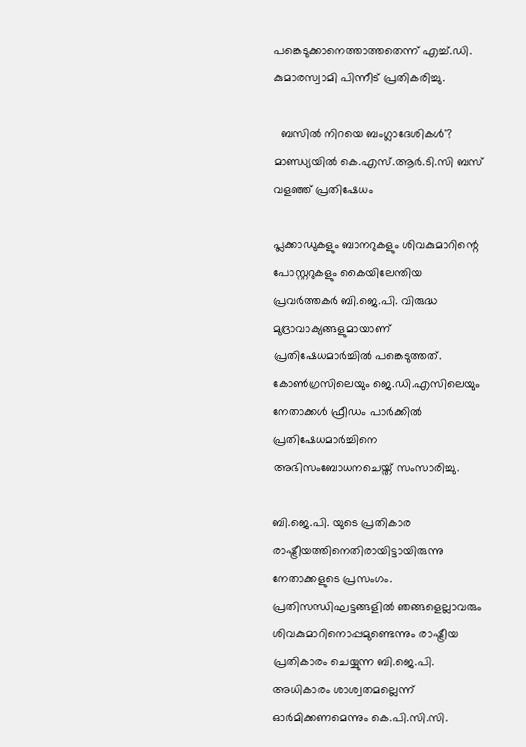പങ്കെടുക്കാനെത്താത്തതെന്ന് എച്ച്.ഡി. കുമാരസ്വാമി പിന്നീട് പ്രതികരിച്ചു.

  ബസിൽ നിറയെ ബംഗ്ലാദേശികൾ'? മാണ്ഡ്യയിൽ കെ.എസ്.ആർ.ടി.സി ബസ് വളഞ്ഞ് പ്രതിഷേധം

പ്ലക്കാഡുകളും ബാനറുകളും ശിവകുമാറിന്റെ പോസ്റ്ററുകളും കൈയിലേന്തിയ പ്രവർത്തകർ ബി.ജെ.പി. വിരുദ്ധ മുദ്രാവാക്യങ്ങളുമായാണ് പ്രതിഷേധമാർച്ചിൽ പങ്കെടുത്തത്. കോൺഗ്രസിലെയും ജെ.ഡി.എസിലെയും നേതാക്കൾ ഫ്രീഡം പാർക്കിൽ പ്രതിഷേധമാർച്ചിനെ അഭിസംബോധനചെയ്ത് സംസാരിച്ചു.

ബി.ജെ.പി. യുടെ പ്രതികാര രാഷ്ട്രീയത്തിനെതിരായിട്ടായിരുന്നു നേതാക്കളുടെ പ്രസംഗം. പ്രതിസന്ധിഘട്ടങ്ങളിൽ ഞങ്ങളെല്ലാവരും ശിവകുമാറിനൊപ്പമുണ്ടെന്നും രാഷ്ട്രീയ പ്രതികാരം ചെയ്യുന്ന ബി.ജെ.പി. അധികാരം ശാശ്വതമല്ലെന്ന് ഓർമിക്കണമെന്നും കെ.പി.സി.സി.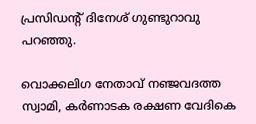പ്രസിഡന്റ് ദിനേശ് ഗുണ്ടുറാവു പറഞ്ഞു.

വൊക്കലിഗ നേതാവ് നഞ്ജവദത്ത സ്വാമി, കർണാടക രക്ഷണ വേദികെ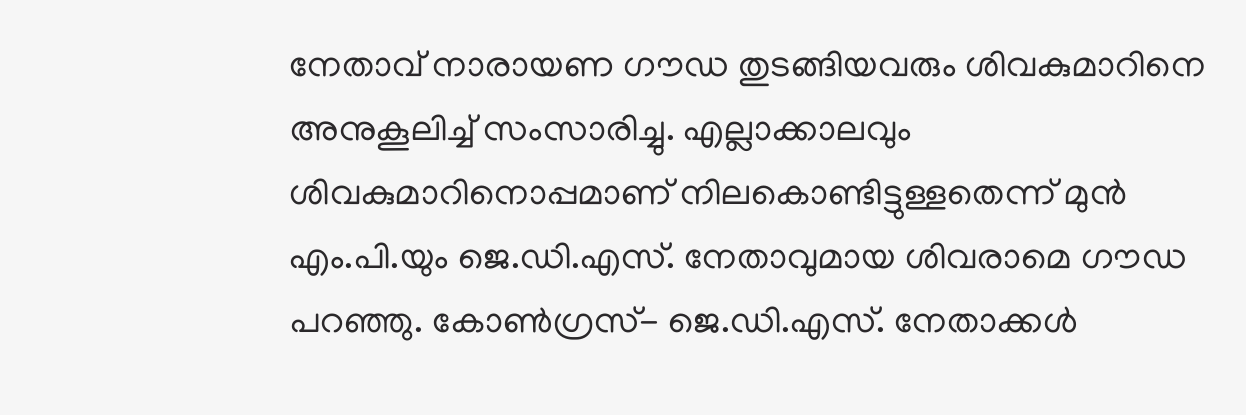നേതാവ് നാരായണ ഗൗഡ തുടങ്ങിയവരും ശിവകുമാറിനെ അനുകൂലിച്ച് സംസാരിച്ചു. എല്ലാക്കാലവും ശിവകുമാറിനൊപ്പമാണ് നിലകൊണ്ടിട്ടുള്ളതെന്ന് മുൻ എം.പി.യും ജെ.ഡി.എസ്. നേതാവുമായ ശിവരാമെ ഗൗഡ പറഞ്ഞു. കോൺഗ്രസ്- ജെ.ഡി.എസ്. നേതാക്കൾ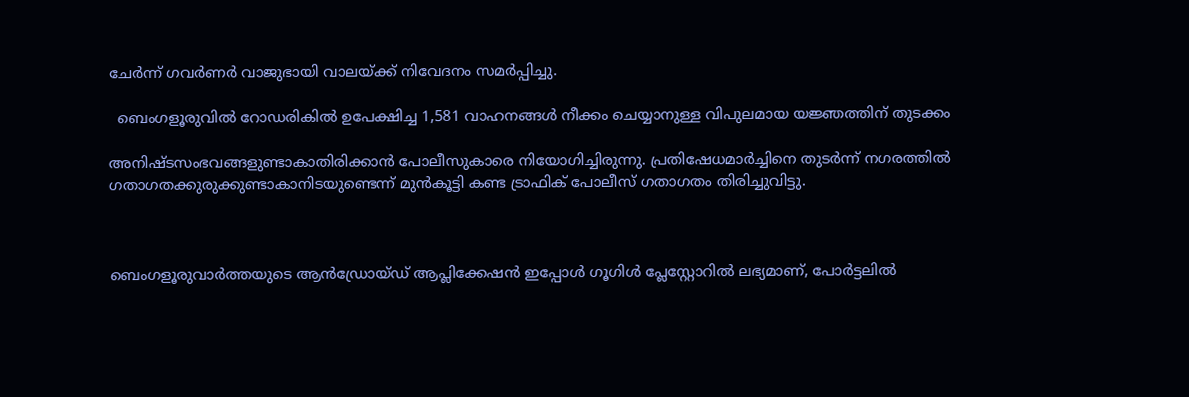ചേർന്ന് ഗവർണർ വാജുഭായി വാലയ്ക്ക് നിവേദനം സമർപ്പിച്ചു.

  ബെംഗളൂരുവിൽ റോഡരികിൽ ഉപേക്ഷിച്ച 1,581 വാഹനങ്ങൾ നീക്കം ചെയ്യാനുള്ള വിപുലമായ യജ്ഞത്തിന് തുടക്കം

അനിഷ്ടസംഭവങ്ങളുണ്ടാകാതിരിക്കാൻ പോലീസുകാരെ നിയോഗിച്ചിരുന്നു. പ്രതിഷേധമാർച്ചിനെ തുടർന്ന് നഗരത്തിൽ ഗതാഗതക്കുരുക്കുണ്ടാകാനിടയുണ്ടെന്ന് മുൻകൂട്ടി കണ്ട ട്രാഫിക് പോലീസ് ഗതാഗതം തിരിച്ചുവിട്ടു.



ബെംഗളൂരുവാർത്തയുടെ ആൻഡ്രോയ്ഡ് ആപ്ലിക്കേഷൻ ഇപ്പോൾ ഗൂഗിൾ പ്ലേസ്റ്റോറിൽ ലഭ്യമാണ്, പോർട്ടലിൽ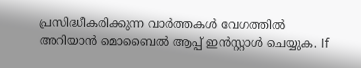പ്രസിദ്ധീകരിക്കുന്ന വാർത്തകൾ വേഗത്തിൽ അറിയാൻ മൊബൈൽ ആപ്പ് ഇൻസ്റ്റാൾ ചെയ്യുക. If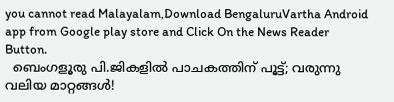you cannot read Malayalam,Download BengaluruVartha Android app from Google play store and Click On the News Reader Button.
  ബെംഗളൂരു പി.ജികളിൽ പാചകത്തിന് പൂട്ട്; വരുന്നു വലിയ മാറ്റങ്ങൾ!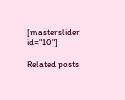[masterslider id="10"]

Related posts